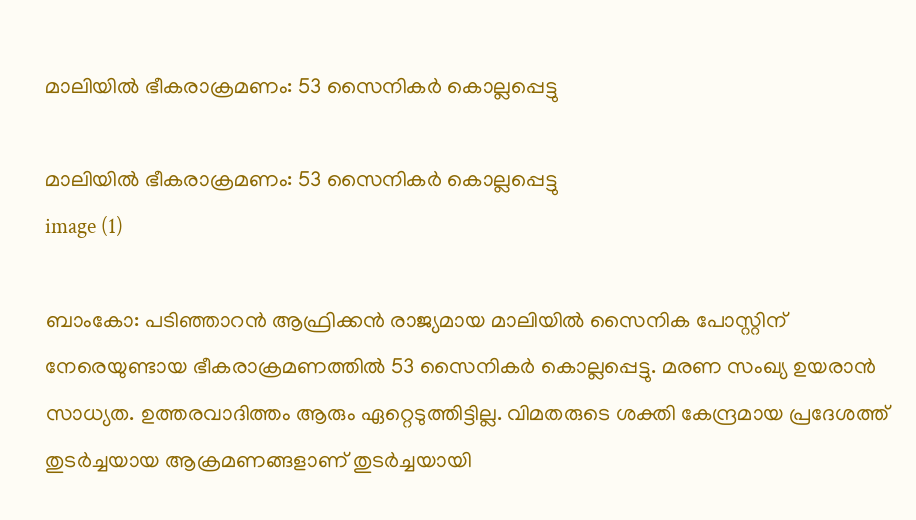മാലിയില്‍ ഭീകരാക്രമണം: 53 സൈനികര്‍ കൊല്ലപ്പെട്ടു

മാലിയില്‍ ഭീകരാക്രമണം: 53 സൈനികര്‍ കൊല്ലപ്പെട്ടു
image (1)

ബാംകോ: പടിഞ്ഞാറന്‍ ആഫ്രിക്കന്‍ രാജ്യമായ മാലിയില്‍ സൈനിക പോസ്റ്റിന് നേരെയുണ്ടായ ഭീകരാക്രമണത്തില്‍ 53 സൈനികര്‍ കൊല്ലപ്പെട്ടു. മരണ സംഖ്യ ഉയരാന്‍ സാധ്യത. ഉത്തരവാദിത്തം ആരും ഏറ്റെടുത്തിട്ടില്ല. വിമതരുടെ ശക്തി കേന്ദ്രമായ പ്രദേശത്ത് തുടര്‍ച്ചയായ ആക്രമണങ്ങളാണ് തുടര്‍ച്ചയായി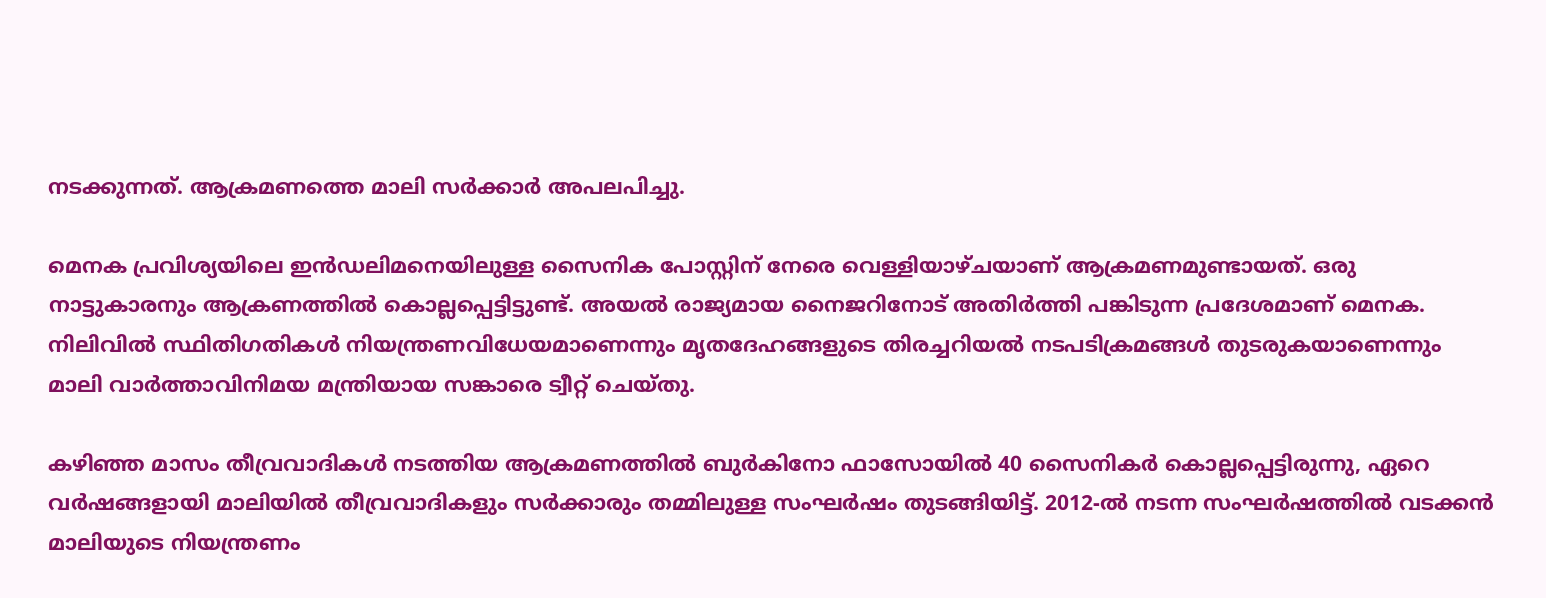നടക്കുന്നത്. ആക്രമണത്തെ മാലി സര്‍ക്കാര്‍ അപലപിച്ചു.

മെനക പ്രവിശ്യയിലെ ഇന്‍ഡലിമനെയിലുള്ള സൈനിക പോസ്റ്റിന് നേരെ വെള്ളിയാഴ്ചയാണ് ആക്രമണമുണ്ടായത്. ഒരു നാട്ടുകാരനും ആക്രണത്തില്‍ കൊല്ലപ്പെട്ടിട്ടുണ്ട്. അയല്‍ രാജ്യമായ നൈജറിനോട് അതിര്‍ത്തി പങ്കിടുന്ന പ്രദേശമാണ് മെനക. നിലിവില്‍ സ്ഥിതിഗതികള്‍ നിയന്ത്രണവിധേയമാണെന്നും മൃതദേഹങ്ങളുടെ തിരച്ചറിയല്‍ നടപടിക്രമങ്ങള്‍ തുടരുകയാണെന്നും മാലി വാര്‍ത്താവിനിമയ മന്ത്രിയായ സങ്കാരെ ട്വീറ്റ് ചെയ്തു.

കഴിഞ്ഞ മാസം തീവ്രവാദികള്‍ നടത്തിയ ആക്രമണത്തില്‍ ബുര്‍കിനോ ഫാസോയില്‍ 40 സൈനികര്‍ കൊല്ലപ്പെട്ടിരുന്നു, ഏറെ വര്‍ഷങ്ങളായി മാലിയില്‍ തീവ്രവാദികളും സര്‍ക്കാരും തമ്മിലുള്ള സംഘര്‍ഷം തുടങ്ങിയിട്ട്. 2012-ല്‍ നടന്ന സംഘര്‍ഷത്തില്‍ വടക്കന്‍ മാലിയുടെ നിയന്ത്രണം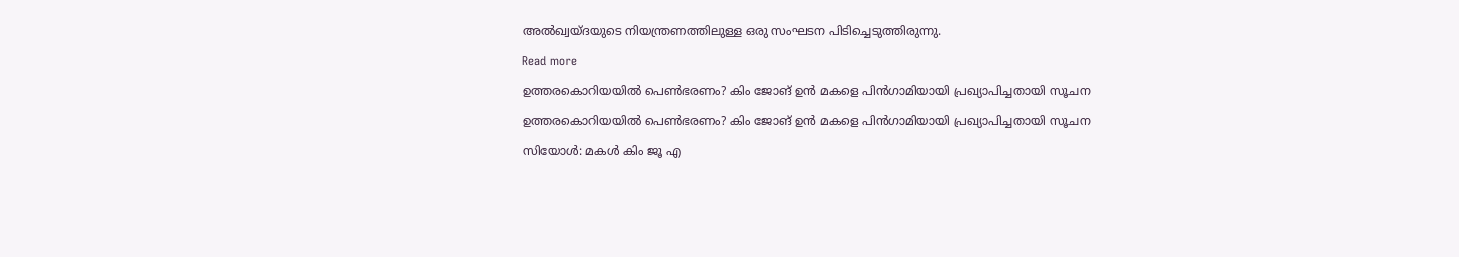അല്‍ഖ്വയ്ദയുടെ നിയന്ത്രണത്തിലുള്ള ഒരു സംഘടന പിടിച്ചെടുത്തിരുന്നു.

Read more

ഉത്തരകൊറിയയിൽ പെൺഭരണം? കിം ജോങ് ഉൻ മകളെ പിൻഗാമിയായി പ്രഖ്യാപിച്ചതായി സൂചന

ഉത്തരകൊറിയയിൽ പെൺഭരണം? കിം ജോങ് ഉൻ മകളെ പിൻഗാമിയായി പ്രഖ്യാപിച്ചതായി സൂചന

സിയോൾ: മകൾ കിം ജൂ എ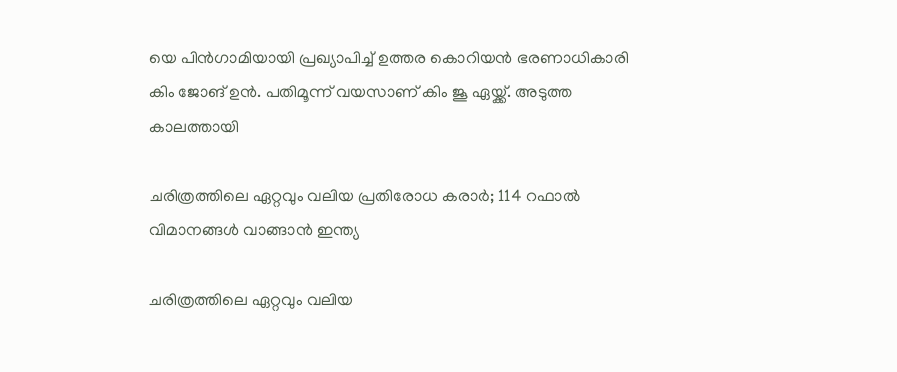യെ പിൻഗാമിയായി പ്രഖ്യാപിച്ച് ഉത്തര കൊറിയൻ ഭരണാധികാരി കിം ജോങ് ഉൻ. പതിമൂന്ന് വയസാണ് കിം ജൂ ഏയ്ക്ക്. അടുത്ത കാലത്തായി

ചരിത്രത്തിലെ ഏറ്റവും വലിയ പ്രതിരോധ കരാർ; 114 റഫാല്‍ വിമാനങ്ങള്‍ വാങ്ങാന്‍ ഇന്ത്യ

ചരിത്രത്തിലെ ഏറ്റവും വലിയ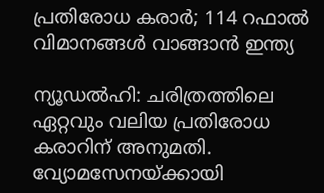പ്രതിരോധ കരാർ; 114 റഫാല്‍ വിമാനങ്ങള്‍ വാങ്ങാന്‍ ഇന്ത്യ

ന്യൂഡൽഹി: ചരിത്രത്തിലെ ഏറ്റവും വലിയ പ്രതിരോധ കരാറിന് അനുമതി. വ്യോമസേനയ്ക്കായി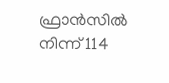ഫ്രാൻസിൽ നിന്ന് 114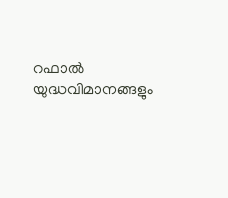റഫാല്‍ യുദ്ധവിമാനങ്ങളും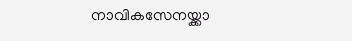നാവികസേനയ്ക്കാ